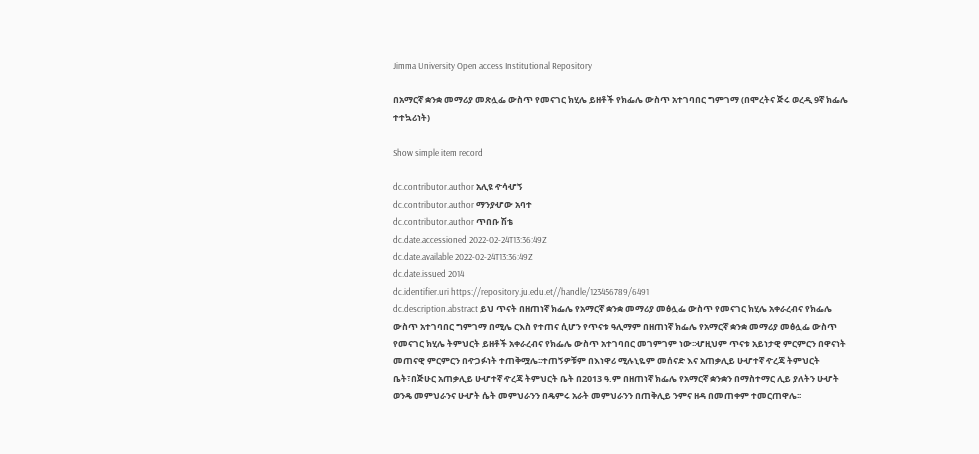Jimma University Open access Institutional Repository

በአማርኛ ቋንቋ መማሪያ መጽሏፌ ውስጥ የመናገር ክሂሌ ይዘቶች የክፌሌ ውስጥ አተገባበር ግምገማ (በሞረትና ጅሩ ወረዲ 9ኛ ክፌሌ ተተኳሪነት)

Show simple item record

dc.contributor.author አሊዩ ዯሳሇኝ
dc.contributor.author ማንያሇው አባተ
dc.contributor.author ጥበቡ ሽቴ
dc.date.accessioned 2022-02-24T13:36:49Z
dc.date.available 2022-02-24T13:36:49Z
dc.date.issued 2014
dc.identifier.uri https://repository.ju.edu.et//handle/123456789/6491
dc.description.abstract ይህ ጥናት በዘጠነኛ ክፌሌ የአማርኛ ቋንቋ መማሪያ መፅሏፌ ውስጥ የመናገር ክሂሌ አቀራረብና የክፌሌ ውስጥ አተገባበር ግምገማ በሚሌ ርእስ የተጠና ሲሆን የጥናቱ ዓሊማም በዘጠነኛ ክፌሌ የአማርኛ ቋንቋ መማሪያ መፅሏፌ ውስጥ የመናገር ክሂሌ ትምህርት ይዘቶች አቀራረብና የክፌሌ ውስጥ አተገባበር መገምገም ነው፡፡ሇዚህም ጥናቱ አይነታዊ ምርምርን በዋናነት መጠናዊ ምርምርን በዯጋፉነት ተጠቅሟሌ፡፡ተጠኝዎቹም በእነዋሪ ሚሉኒዬም መሰናድ እና አጠቃሊይ ሁሇተኛ ዯረጃ ትምህርት ቤት፣በጅሁር አጠቃሊይ ሁሇተኛ ዯረጃ ትምህርት ቤት በ2013 ዓ.ም በዘጠነኛ ክፌሌ የአማርኛ ቋንቋን በማስተማር ሊይ ያለትን ሁሇት ወንዴ መምህራንና ሁሇት ሴት መምህራንን በዴምሩ አራት መምህራንን በጠቅሊይ ንምና ዘዳ በመጠቀም ተመርጠዋሌ፡፡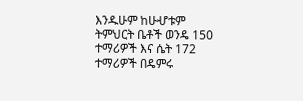እንዱሁም ከሁሇቱም ትምህርት ቤቶች ወንዴ 150 ተማሪዎች እና ሴት 172 ተማሪዎች በዴምሩ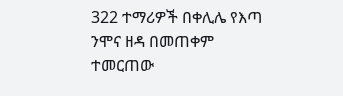322 ተማሪዎች በቀሊሌ የእጣ ንሞና ዘዳ በመጠቀም ተመርጠው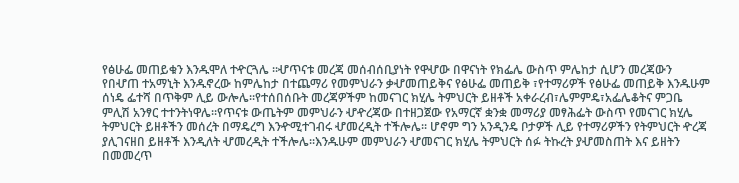የፅሁፌ መጠይቁን እንዱሞለ ተዯርጓሌ ፡፡ሇጥናቱ መረጃ መሰብሰቢያነት የዋሇው በዋናነት የክፌሌ ውስጥ ምሌከታ ሲሆን መረጃውን የበሇጠ ተአማኒት እንዱኖረው ከምሌከታ በተጨማሪ የመምህራን ቃሇመጠይቅና የፅሁፌ መጠይቅ ፣የተማሪዎች የፅሁፌ መጠይቅ እንዱሁም ሰነዴ ፌተሻ በጥቅም ሊይ ውሎሌ፡፡የተሰበሰቡት መረጃዎችም ከመናገር ክሂሌ ትምህርት ይዘቶች አቀራረብ፣ሌምምዴ፣አፌሌቆትና ምጋቤ ምሊሽ አንፃር ተተንትነዋሌ፡፡የጥናቱ ውጤትም መምህራን ሇዯረጃው በተዘጋጀው የአማርኛ ቋንቋ መማሪያ መፃሕፌት ውስጥ የመናገር ክሂሌ ትምህርት ይዘቶችን መሰረት በማዴረግ እንዯሚተገብሩ ሇመረዲት ተችሎሌ፡፡ ሆኖም ግን አንዲንዴ ቦታዎች ሊይ የተማሪዎችን የትምህርት ዯረጃ ያሊገናዘበ ይዘቶች እንዲለት ሇመረዲት ተችሎሌ፡፡እንዱሁም መምህራን ሇመናገር ክሂሌ ትምህርት ሰፉ ትኩረት ያሇመስጠት እና ይዘትን በመመረጥ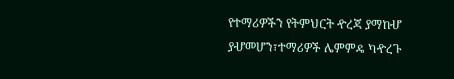የተማሪዎችን የትምህርት ዯረጃ ያማከሇ ያሇመሆን፣ተማሪዎች ሌምምዴ ካዯረጉ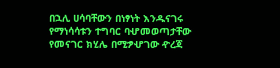በኋሊ ሀሳባቸውን በነፃነት እንዱናገሩ የማነሳሳቱን ተግባር ባሇመወጣታቸው የመናገር ክሂሌ በሚፇሇገው ዯረጃ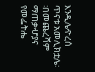እንዲሌዯረሰ ጥናቱ አመሊክቷሌ፡፡በመጨረሻም ማጠቃሇያና የመፌትሔ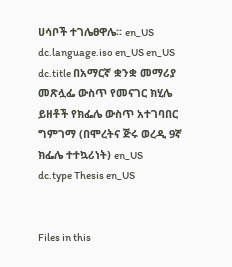ሀሳቦች ተገሌፀዋሌ፡፡ en_US
dc.language.iso en_US en_US
dc.title በአማርኛ ቋንቋ መማሪያ መጽሏፌ ውስጥ የመናገር ክሂሌ ይዘቶች የክፌሌ ውስጥ አተገባበር ግምገማ (በሞረትና ጅሩ ወረዲ 9ኛ ክፌሌ ተተኳሪነት) en_US
dc.type Thesis en_US


Files in this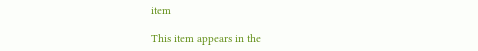item

This item appears in the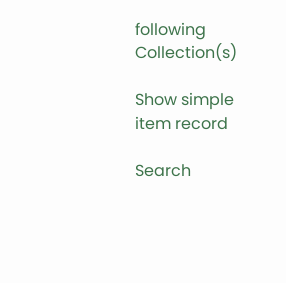following Collection(s)

Show simple item record

Search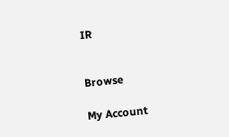IR


Browse

My Account